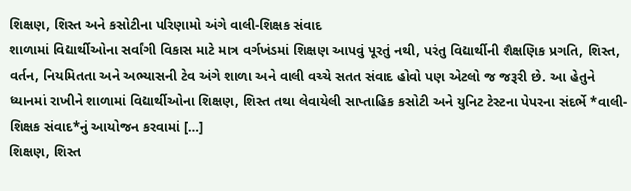શિક્ષણ, શિસ્ત અને કસોટીના પરિણામો અંગે વાલી-શિક્ષક સંવાદ
શાળામાં વિદ્યાર્થીઓના સર્વાંગી વિકાસ માટે માત્ર વર્ગખંડમાં શિક્ષણ આપવું પૂરતું નથી, પરંતુ વિદ્યાર્થીની શૈક્ષણિક પ્રગતિ, શિસ્ત, વર્તન, નિયમિતતા અને અભ્યાસની ટેવ અંગે શાળા અને વાલી વચ્ચે સતત સંવાદ હોવો પણ એટલો જ જરૂરી છે. આ હેતુને ધ્યાનમાં રાખીને શાળામાં વિદ્યાર્થીઓના શિક્ષણ, શિસ્ત તથા લેવાયેલી સાપ્તાહિક કસોટી અને યુનિટ ટેસ્ટના પેપરના સંદર્ભે *વાલી-શિક્ષક સંવાદ*નું આયોજન કરવામાં […]
શિક્ષણ, શિસ્ત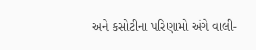અને કસોટીના પરિણામો અંગે વાલી-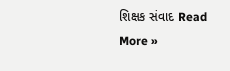શિક્ષક સંવાદ Read More »